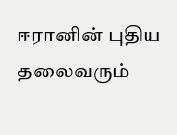ஈரானின் புதிய தலைவரும்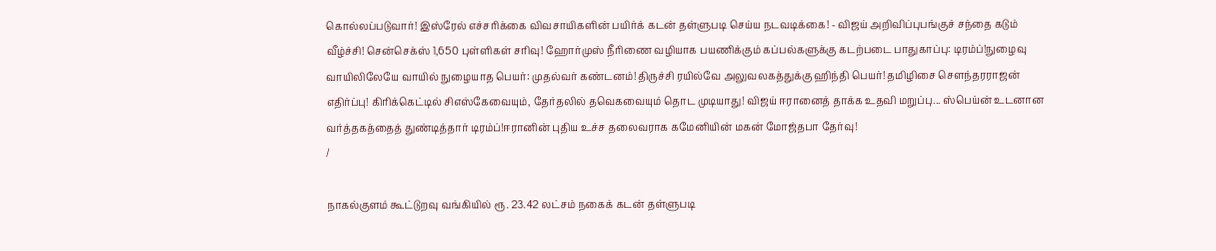கொல்லப்படுவார்! இஸ்ரேல் எச்சரிக்கை விவசாயிகளின் பயிர்க் கடன் தள்ளுபடி செய்ய நடவடிக்கை! - விஜய் அறிவிப்புபங்குச் சந்தை கடும் வீழ்ச்சி! சென்செக்ஸ் 1,650 புள்ளிகள் சரிவு! ஹோர்முஸ் நீரிணை வழியாக பயணிக்கும் கப்பல்களுக்கு கடற்படை பாதுகாப்பு: டிரம்ப்!நுழைவு வாயிலிலேயே வாயில் நுழையாத பெயர்: முதல்வர் கண்டனம்!திருச்சி ரயில்வே அலுவலகத்துக்கு ஹிந்தி பெயர்! தமிழிசை செளந்தரராஜன் எதிர்ப்பு! கிரிக்கெட்டில் சிஎஸ்கேவையும், தேர்தலில் தவெகவையும் தொட முடியாது! விஜய் ஈரானைத் தாக்க உதவி மறுப்பு... ஸ்பெய்ன் உடனான வர்த்தகத்தைத் துண்டித்தார் டிரம்ப்!ஈரானின் புதிய உச்ச தலைவராக கமேனியின் மகன் மோஜ்தபா தேர்வு!
/

நாகல்குளம் கூட்டுறவு வங்கியில் ரூ. 23.42 லட்சம் நகைக் கடன் தள்ளுபடி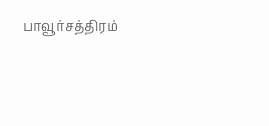பாவூர்சத்திரம்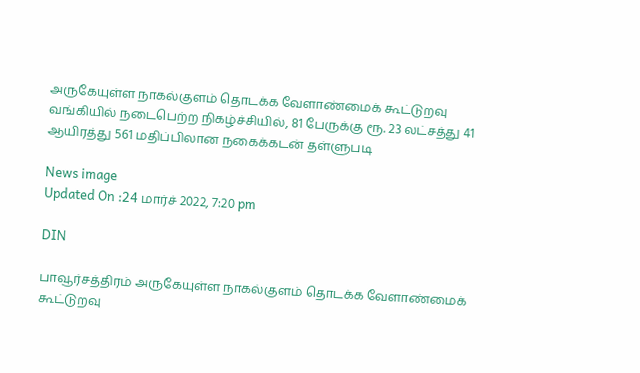அருகேயுள்ள நாகல்குளம் தொடக்க வேளாண்மைக் கூட்டுறவு வங்கியில் நடைபெற்ற நிகழ்ச்சியில், 81 பேருக்கு ரூ. 23 லட்சத்து 41 ஆயிரத்து 561 மதிப்பிலான நகைக்கடன் தள்ளுபடி

News image
Updated On :24 மார்ச் 2022, 7:20 pm

DIN

பாவூர்சத்திரம் அருகேயுள்ள நாகல்குளம் தொடக்க வேளாண்மைக் கூட்டுறவு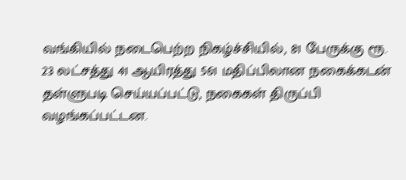வங்கியில் நடைபெற்ற நிகழ்ச்சியில், 81 பேருக்கு ரூ. 23 லட்சத்து 41 ஆயிரத்து 561 மதிப்பிலான நகைக்கடன் தள்ளுபடி செய்யப்பட்டு, நகைகள் திருப்பி வழங்கப்பட்டன.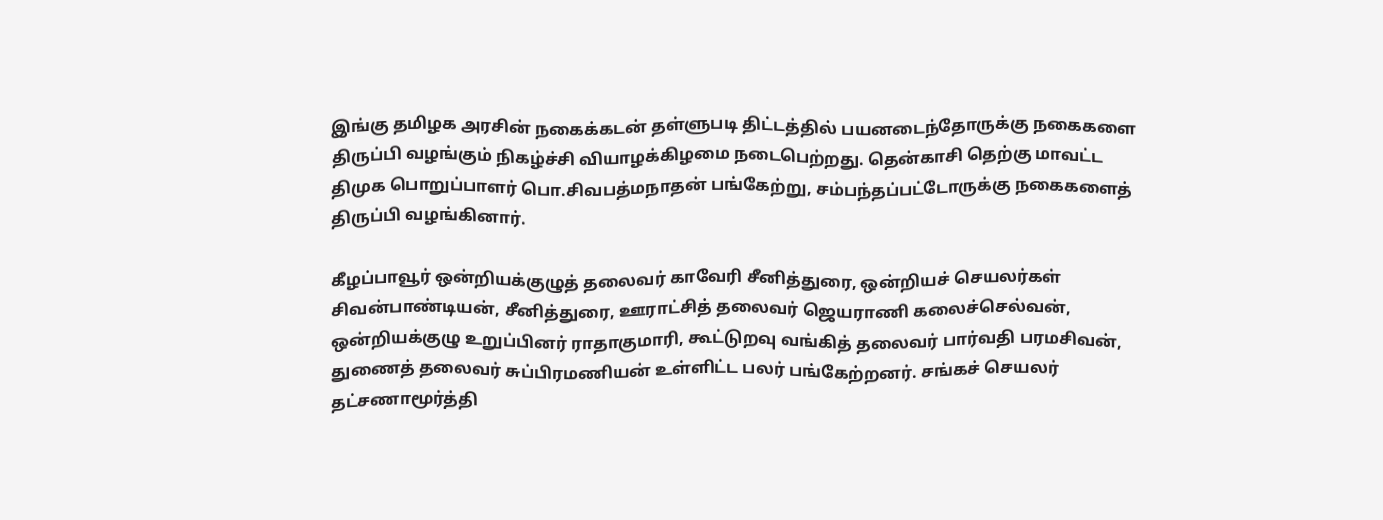இங்கு தமிழக அரசின் நகைக்கடன் தள்ளுபடி திட்டத்தில் பயனடைந்தோருக்கு நகைகளை திருப்பி வழங்கும் நிகழ்ச்சி வியாழக்கிழமை நடைபெற்றது. தென்காசி தெற்கு மாவட்ட திமுக பொறுப்பாளர் பொ.சிவபத்மநாதன் பங்கேற்று, சம்பந்தப்பட்டோருக்கு நகைகளைத் திருப்பி வழங்கினார்.

கீழப்பாவூர் ஒன்றியக்குழுத் தலைவர் காவேரி சீனித்துரை, ஒன்றியச் செயலர்கள் சிவன்பாண்டியன், சீனித்துரை, ஊராட்சித் தலைவர் ஜெயராணி கலைச்செல்வன், ஒன்றியக்குழு உறுப்பினர் ராதாகுமாரி, கூட்டுறவு வங்கித் தலைவர் பார்வதி பரமசிவன், துணைத் தலைவர் சுப்பிரமணியன் உள்ளிட்ட பலர் பங்கேற்றனர். சங்கச் செயலர் தட்சணாமூர்த்தி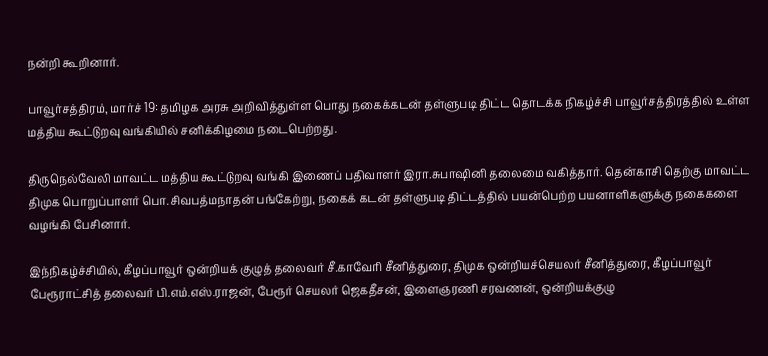நன்றி கூறினார்.

பாவூர்சத்திரம், மார்ச் 19: தமிழக அரசு அறிவித்துள்ள பொது நகைக்கடன் தள்ளுபடி திட்ட தொடக்க நிகழ்ச்சி பாவூர்சத்திரத்தில் உள்ள மத்திய கூட்டுறவு வங்கியில் சனிக்கிழமை நடைபெற்றது.

திருநெல்வேலி மாவட்ட மத்திய கூட்டுறவு வங்கி இணைப் பதிவாளர் இரா.சுபாஷினி தலைமை வகித்தார். தென்காசி தெற்கு மாவட்ட திமுக பொறுப்பாளர் பொ.சிவபத்மநாதன் பங்கேற்று, நகைக் கடன் தள்ளுபடி திட்டத்தில் பயன்பெற்ற பயனாளிகளுக்கு நகைகளை வழங்கி பேசினார்.

இந்நிகழ்ச்சியில், கீழப்பாவூர் ஒன்றியக் குழுத் தலைவர் சீ.காவேரி சீனித்துரை, திமுக ஒன்றியச்செயலர் சீனித்துரை, கீழப்பாவூர் பேரூராட்சித் தலைவர் பி.எம்.எஸ்.ராஜன், பேரூர் செயலர் ஜெகதீசன், இளைஞரணி சரவணன், ஒன்றியக்குழு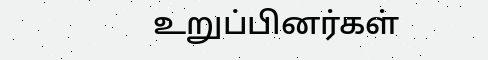உறுப்பினர்கள்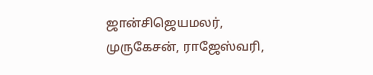ஜான்சிஜெயமலர், முருகேசன், ராஜேஸ்வரி,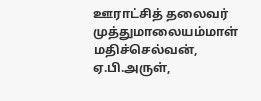ஊராட்சித் தலைவர் முத்துமாலையம்மாள் மதிச்செல்வன், ஏ.பி.அருள்,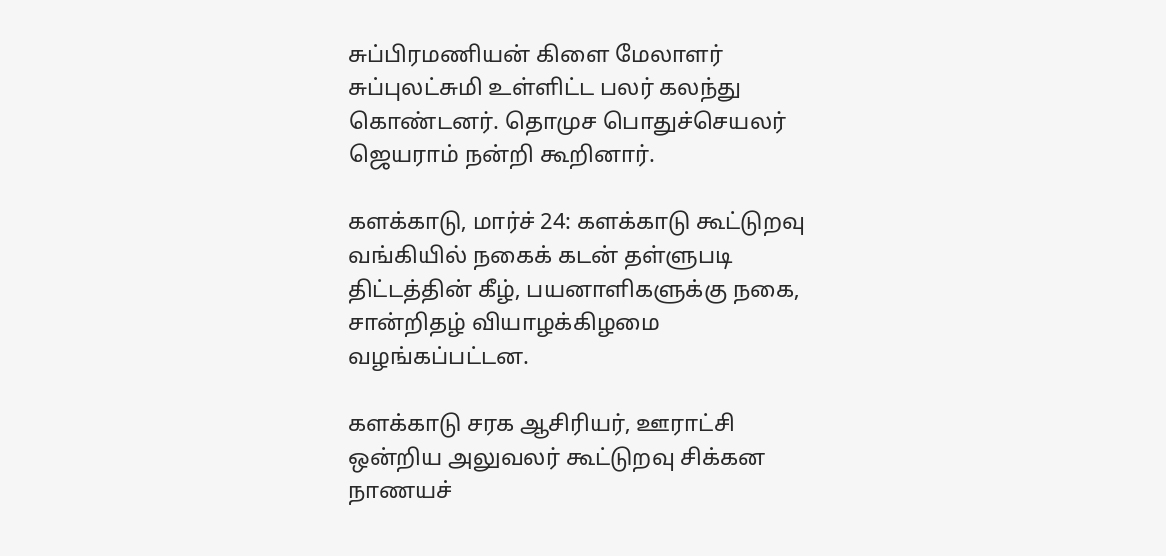சுப்பிரமணியன் கிளை மேலாளர் சுப்புலட்சுமி உள்ளிட்ட பலர் கலந்து கொண்டனர். தொமுச பொதுச்செயலர் ஜெயராம் நன்றி கூறினார்.

களக்காடு, மார்ச் 24: களக்காடு கூட்டுறவு வங்கியில் நகைக் கடன் தள்ளுபடி திட்டத்தின் கீழ், பயனாளிகளுக்கு நகை, சான்றிதழ் வியாழக்கிழமை வழங்கப்பட்டன.

களக்காடு சரக ஆசிரியர், ஊராட்சி ஒன்றிய அலுவலர் கூட்டுறவு சிக்கன நாணயச்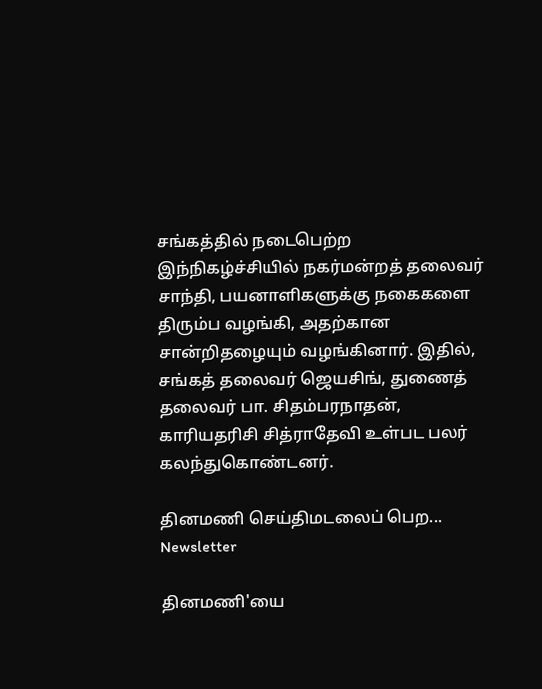சங்கத்தில் நடைபெற்ற இந்நிகழ்ச்சியில் நகர்மன்றத் தலைவர் சாந்தி, பயனாளிகளுக்கு நகைகளை திரும்ப வழங்கி, அதற்கான சான்றிதழையும் வழங்கினார். இதில், சங்கத் தலைவர் ஜெயசிங், துணைத் தலைவர் பா. சிதம்பரநாதன், காரியதரிசி சித்ராதேவி உள்பட பலர் கலந்துகொண்டனர்.

தினமணி செய்திமடலைப் பெற... Newsletter

தினமணி'யை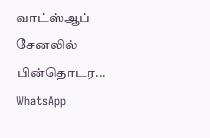வாட்ஸ்ஆப் சேனலில் பின்தொடர... WhatsApp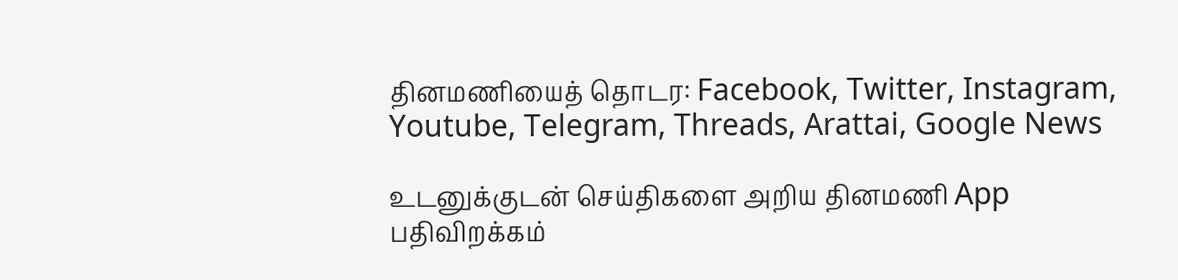தினமணியைத் தொடர: Facebook, Twitter, Instagram, Youtube, Telegram, Threads, Arattai, Google News

உடனுக்குடன் செய்திகளை அறிய தினமணி App பதிவிறக்கம்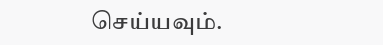செய்யவும்.